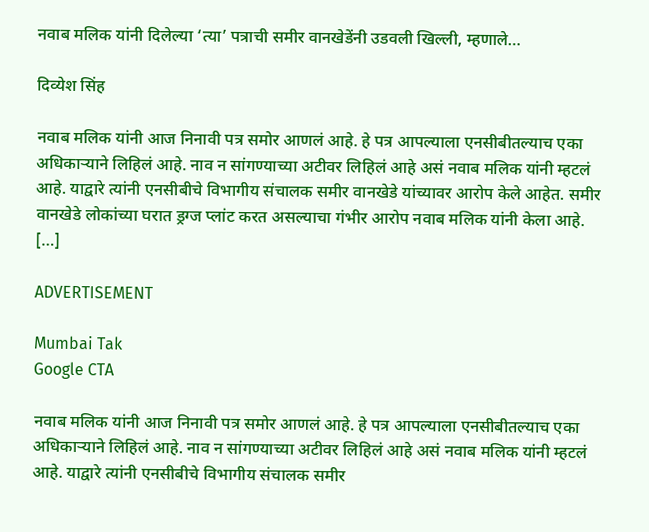नवाब मलिक यांनी दिलेल्या ‘त्या’ पत्राची समीर वानखेडेंनी उडवली खिल्ली, म्हणाले…

दिव्येश सिंह

नवाब मलिक यांनी आज निनावी पत्र समोर आणलं आहे. हे पत्र आपल्याला एनसीबीतल्याच एका अधिकाऱ्याने लिहिलं आहे. नाव न सांगण्याच्या अटीवर लिहिलं आहे असं नवाब मलिक यांनी म्हटलं आहे. याद्वारे त्यांनी एनसीबीचे विभागीय संचालक समीर वानखेडे यांच्यावर आरोप केले आहेत. समीर वानखेडे लोकांच्या घरात ड्रग्ज प्लांट करत असल्याचा गंभीर आरोप नवाब मलिक यांनी केला आहे. […]

ADVERTISEMENT

Mumbai Tak
Google CTA

नवाब मलिक यांनी आज निनावी पत्र समोर आणलं आहे. हे पत्र आपल्याला एनसीबीतल्याच एका अधिकाऱ्याने लिहिलं आहे. नाव न सांगण्याच्या अटीवर लिहिलं आहे असं नवाब मलिक यांनी म्हटलं आहे. याद्वारे त्यांनी एनसीबीचे विभागीय संचालक समीर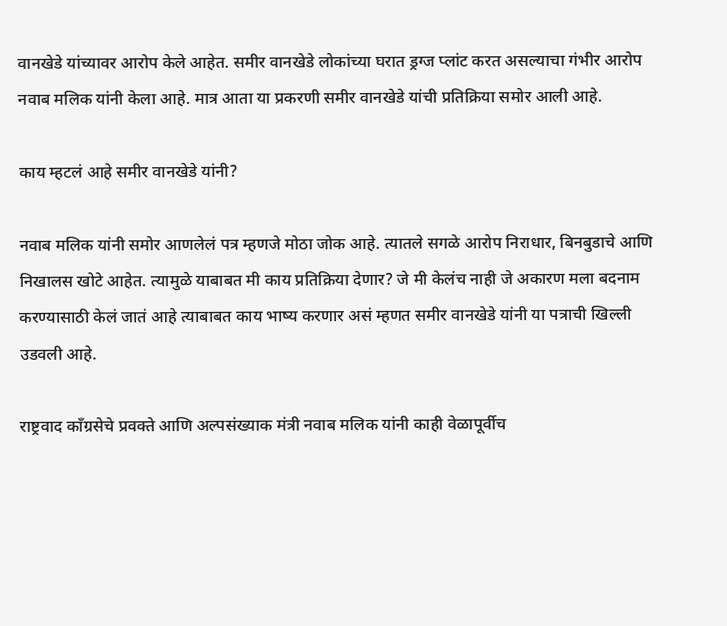वानखेडे यांच्यावर आरोप केले आहेत. समीर वानखेडे लोकांच्या घरात ड्रग्ज प्लांट करत असल्याचा गंभीर आरोप नवाब मलिक यांनी केला आहे. मात्र आता या प्रकरणी समीर वानखेडे यांची प्रतिक्रिया समोर आली आहे.

काय म्हटलं आहे समीर वानखेडे यांनी?

नवाब मलिक यांनी समोर आणलेलं पत्र म्हणजे मोठा जोक आहे. त्यातले सगळे आरोप निराधार, बिनबुडाचे आणि निखालस खोटे आहेत. त्यामुळे याबाबत मी काय प्रतिक्रिया देणार? जे मी केलंच नाही जे अकारण मला बदनाम करण्यासाठी केलं जातं आहे त्याबाबत काय भाष्य करणार असं म्हणत समीर वानखेडे यांनी या पत्राची खिल्ली उडवली आहे.

राष्ट्रवाद काँग्रसेचे प्रवक्ते आणि अल्पसंख्याक मंत्री नवाब मलिक यांनी काही वेळापूर्वीच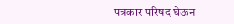पत्रकार परिषद घेऊन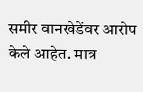समीर वानखेडेंवर आरोप केले आहेत. मात्र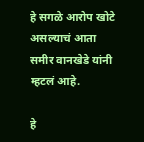हे सगळे आरोप खोटे असल्याचं आता समीर वानखेडे यांनी म्हटलं आहे.

हे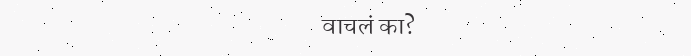वाचलं का?